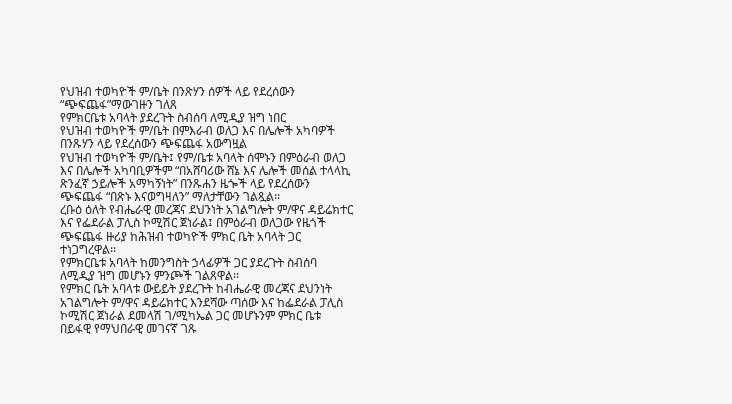የህዝብ ተወካዮች ም/ቤት በንጽሃን ሰዎች ላይ የደረሰውን “ጭፍጨፋ”ማውገዙን ገለጸ
የምክርቤቱ አባላት ያደረጉት ስብሰባ ለሚዲያ ዝግ ነበር
የህዝብ ተወካዮች ም/ቤት በምእራብ ወለጋ እና በሌሎች አካባዎች በንጹሃን ላይ የደረሰውን ጭፍጨፋ አውግዟል
የህዝብ ተወካዮች ም/ቤት፤ የም/ቤቱ አባላት ሰሞኑን በምዕራብ ወለጋ እና በሌሎች አካባቢዎችም “በአሸባሪው ሸኔ እና ሌሎች መሰል ተላላኪ ጽንፈኛ ኃይሎች አማካኝነት” በንጹሐን ዜጐች ላይ የደረሰውን ጭፍጨፋ “በጽኑ እናወግዛለን” ማለታቸውን ገልጿል፡፡
ረቡዕ ዕለት የብሔራዊ መረጃና ደህንነት አገልግሎት ም/ዋና ዳይሬክተር እና የፌደራል ፓሊስ ኮሚሽር ጀነራል፤ በምዕራብ ወለጋው የዜጎች ጭፍጨፋ ዙሪያ ከሕዝብ ተወካዮች ምክር ቤት አባላት ጋር ተነጋግረዋል፡፡
የምክርቤቱ አባላት ከመንግስት ኃላፊዎች ጋር ያደረጉት ስብሰባ ለሚዲያ ዝግ መሆኑን ምንጮች ገልጸዋል፡፡
የምክር ቤት አባላቱ ውይይት ያደረጉት ከብሔራዊ መረጃና ደህንነት አገልግሎት ም/ዋና ዳይሬክተር እንደሻው ጣሰው እና ከፌደራል ፓሊስ ኮሚሽር ጀነራል ደመላሽ ገ/ሚካኤል ጋር መሆኑንም ምክር ቤቱ በይፋዊ የማህበራዊ መገናኛ ገጹ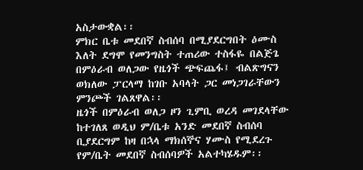አስታውቋል፡፡
ምክር ቤቱ መደበኛ ስብሰባ በሚያደርግበት ዕሙስ እለት ደግሞ የመንግስት ተጠሪው ተስፋዬ በልጅጌ በምዕራብ ወለጋው የዜጎች ጭፍጨፋ፤ ብልጽግናን ወክለው ፓርላማ ከገቡ አባላት ጋር መነጋገራቸውን ምንጮች ገልጸዋል፡፡
ዜጎች በምዕራብ ወለጋ ዞን ጊምቢ ወረዳ መገደላቸው ከተገለጸ ወዲህ ም/ቤቱ አንድ መደበኛ ስብሰባ ቢያደርግም ከዛ በኋላ ማክሰኞና ሃሙስ የሚደረጉ የም/ቤት መደበኛ ስብሰባዎች አልተካሄዱም፡፡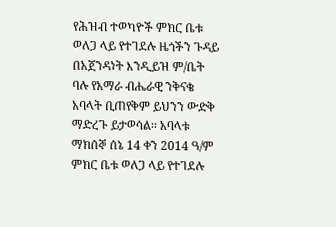የሕዝብ ተወካዮች ምክር ቤቱ ወለጋ ላይ የተገደሉ ዜጎችን ጉዳይ በአጀንዳነት እንዲይዝ ም/ቤት ባሉ የአማራ ብሔራዊ ንቅናቄ አባላት ቢጠየቅም ይህንን ውድቅ ማድረጉ ይታወሳል፡፡ አባላቱ ማክሰኞ ሰኔ 14 ቀን 2014 ዓ/ም ምክር ቤቱ ወለጋ ላይ የተገደሉ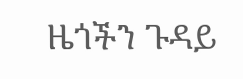ዜጎችን ጉዳይ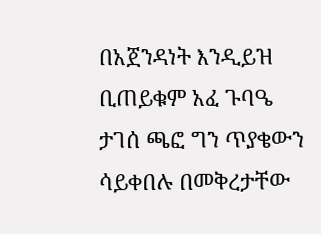በአጀንዳነት እንዲይዝ ቢጠይቁም አፈ ጉባዔ ታገሰ ጫፎ ግን ጥያቄውን ሳይቀበሉ በመቅረታቸው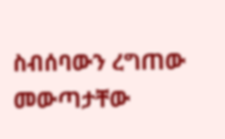ስብሰባውን ረግጠው መውጣታቸው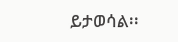ይታወሳል፡፡